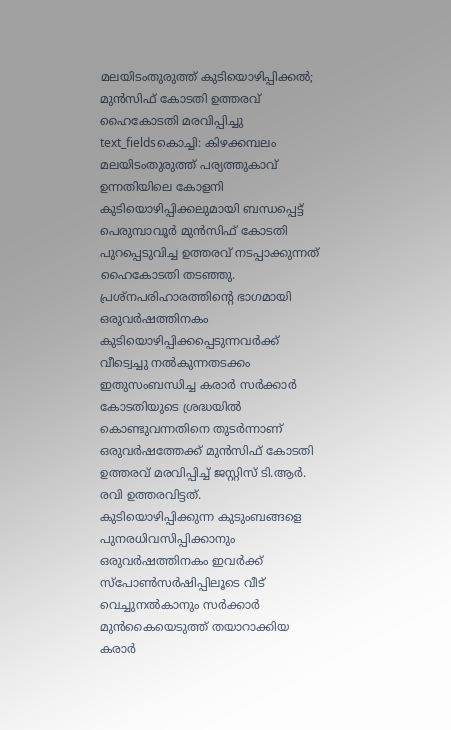മലയിടംതുരുത്ത് കുടിയൊഴിപ്പിക്കൽ; മുൻസിഫ് കോടതി ഉത്തരവ് ഹൈകോടതി മരവിപ്പിച്ചു
text_fieldsകൊച്ചി: കിഴക്കമ്പലം മലയിടംതുരുത്ത് പര്യത്തുകാവ് ഉന്നതിയിലെ കോളനി കുടിയൊഴിപ്പിക്കലുമായി ബന്ധപ്പെട്ട് പെരുമ്പാവൂർ മുൻസിഫ് കോടതി പുറപ്പെടുവിച്ച ഉത്തരവ് നടപ്പാക്കുന്നത് ഹൈകോടതി തടഞ്ഞു. പ്രശ്നപരിഹാരത്തിന്റെ ഭാഗമായി ഒരുവർഷത്തിനകം കുടിയൊഴിപ്പിക്കപ്പെടുന്നവർക്ക് വീട്വെച്ചു നൽകുന്നതടക്കം ഇതുസംബന്ധിച്ച കരാർ സർക്കാർ കോടതിയുടെ ശ്രദ്ധയിൽ കൊണ്ടുവന്നതിനെ തുടർന്നാണ് ഒരുവർഷത്തേക്ക് മുൻസിഫ് കോടതി ഉത്തരവ് മരവിപ്പിച്ച് ജസ്റ്റിസ് ടി.ആർ. രവി ഉത്തരവിട്ടത്.
കുടിയൊഴിപ്പിക്കുന്ന കുടുംബങ്ങളെ പുനരധിവസിപ്പിക്കാനും ഒരുവർഷത്തിനകം ഇവർക്ക് സ്പോൺസർഷിപ്പിലൂടെ വീട് വെച്ചുനൽകാനും സർക്കാർ മുൻകൈയെടുത്ത് തയാറാക്കിയ കരാർ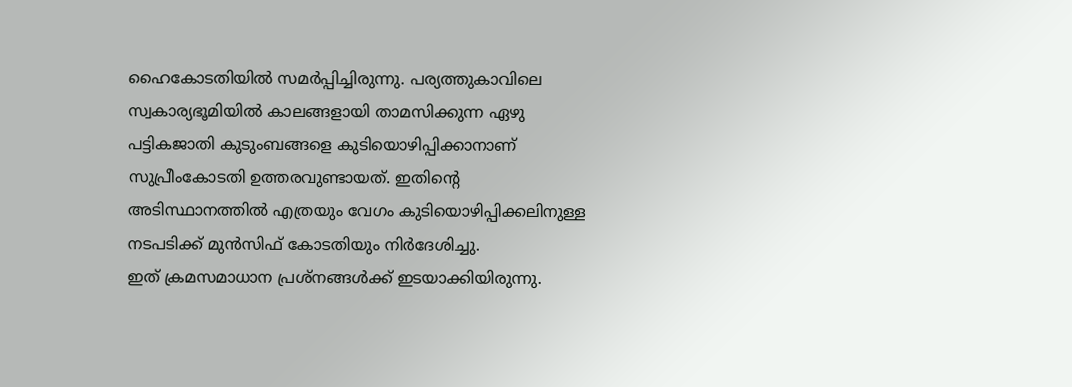ഹൈകോടതിയിൽ സമർപ്പിച്ചിരുന്നു. പര്യത്തുകാവിലെ സ്വകാര്യഭൂമിയിൽ കാലങ്ങളായി താമസിക്കുന്ന ഏഴു പട്ടികജാതി കുടുംബങ്ങളെ കുടിയൊഴിപ്പിക്കാനാണ് സുപ്രീംകോടതി ഉത്തരവുണ്ടായത്. ഇതിന്റെ അടിസ്ഥാനത്തിൽ എത്രയും വേഗം കുടിയൊഴിപ്പിക്കലിനുള്ള നടപടിക്ക് മുൻസിഫ് കോടതിയും നിർദേശിച്ചു.
ഇത് ക്രമസമാധാന പ്രശ്നങ്ങൾക്ക് ഇടയാക്കിയിരുന്നു.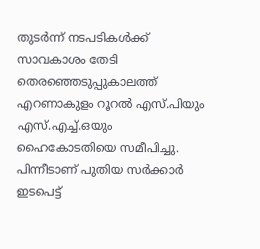തുടർന്ന് നടപടികൾക്ക് സാവകാശം തേടി തെരഞ്ഞെടുപ്പുകാലത്ത് എറണാകുളം റൂറൽ എസ്.പിയും എസ്.എച്ച്.ഒയും ഹൈകോടതിയെ സമീപിച്ചു. പിന്നീടാണ് പുതിയ സർക്കാർ ഇടപെട്ട്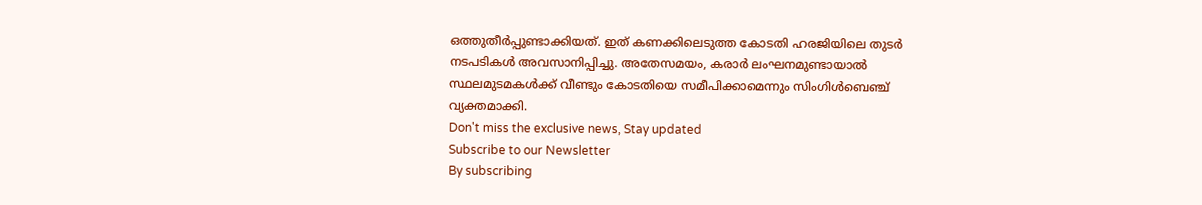ഒത്തുതീർപ്പുണ്ടാക്കിയത്. ഇത് കണക്കിലെടുത്ത കോടതി ഹരജിയിലെ തുടർ നടപടികൾ അവസാനിപ്പിച്ചു. അതേസമയം, കരാർ ലംഘനമുണ്ടായാൽ സ്ഥലമുടമകൾക്ക് വീണ്ടും കോടതിയെ സമീപിക്കാമെന്നും സിംഗിൾബെഞ്ച് വ്യക്തമാക്കി.
Don't miss the exclusive news, Stay updated
Subscribe to our Newsletter
By subscribing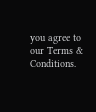you agree to our Terms & Conditions.